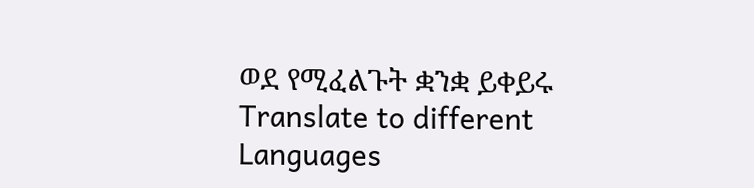ወደ የሚፈልጉት ቋንቋ ይቀይሩ Translate to different Languages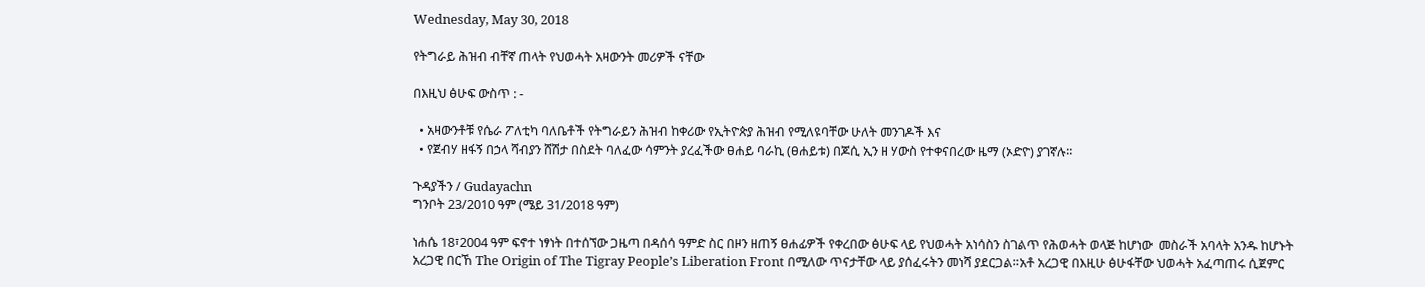Wednesday, May 30, 2018

የትግራይ ሕዝብ ብቸኛ ጠላት የህወሓት አዛውንት መሪዎች ናቸው

በእዚህ ፅሁፍ ውስጥ : -

  • አዛውንቶቹ የሴራ ፖለቲካ ባለቤቶች የትግራይን ሕዝብ ከቀሪው የኢትዮጵያ ሕዝብ የሚለዩባቸው ሁለት መንገዶች እና
  • የጀብሃ ዘፋኝ በኃላ ሻብያን ሸሽታ በስደት ባለፈው ሳምንት ያረፈችው ፀሐይ ባራኪ (ፀሐይቱ) በጆሲ ኢን ዘ ሃውስ የተቀናበረው ዜማ (ኦድዮ) ያገኛሉ።

ጉዳያችን / Gudayachn
ግንቦት 23/2010 ዓም (ሜይ 31/2018 ዓም)

ነሐሴ 18፣2004 ዓም ፍኖተ ነፃነት በተሰኘው ጋዜጣ በዳሰሳ ዓምድ ስር በዞን ዘጠኝ ፀሐፊዎች የቀረበው ፅሁፍ ላይ የህወሓት አነሳስን ስገልጥ የሕወሓት ወላጅ ከሆነው  መስራች አባላት አንዱ ከሆኑት አረጋዊ በርኸ The Origin of The Tigray People’s Liberation Front በሚለው ጥናታቸው ላይ ያሰፈሩትን መነሻ ያደርጋል።አቶ አረጋዊ በእዚሁ ፅሁፋቸው ህወሓት አፈጣጠሩ ሲጀምር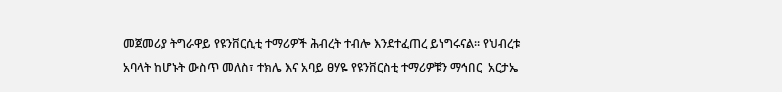መጀመሪያ ትግራዋይ የዩንቨርሲቲ ተማሪዎች ሕብረት ተብሎ እንደተፈጠረ ይነግሩናል፡፡ የህብረቱ አባላት ከሆኑት ውስጥ መለስ፣ ተክሌ እና አባይ ፀሃዬ የዩንቨርስቲ ተማሪዎቹን ማኅበር  አርታኤ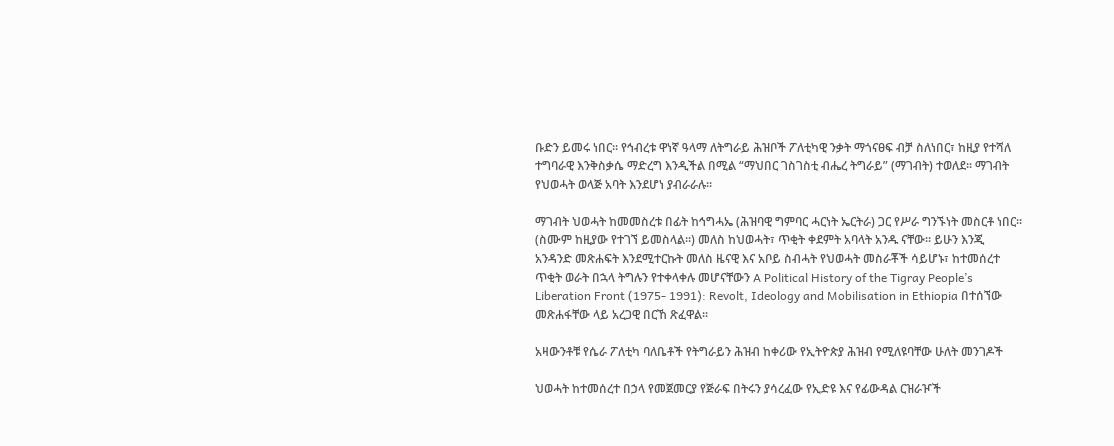ቡድን ይመሩ ነበር፡፡ የኅብረቱ ዋነኛ ዓላማ ለትግራይ ሕዝቦች ፖለቲካዊ ንቃት ማጎናፀፍ ብቻ ስለነበር፣ ከዚያ የተሻለ ተግባራዊ እንቅስቃሴ ማድረግ እንዲችል በሚል “ማህበር ገስገስቲ ብሔረ ትግራይ” (ማገብት) ተወለደ፡፡ ማገብት  የህወሓት ወላጅ አባት እንደሆነ ያብራራሉ፡፡

ማገብት ህወሓት ከመመስረቱ በፊት ከኅግሓኤ (ሕዝባዊ ግምባር ሓርነት ኤርትራ) ጋር የሥራ ግንኙነት መስርቶ ነበር፡፡ (ስሙም ከዚያው የተገኘ ይመስላል፡፡) መለስ ከህወሓት፣ ጥቂት ቀደምት አባላት አንዱ ናቸው፡፡ ይሁን እንጂ አንዳንድ መጽሐፍት እንደሚተርኩት መለስ ዜናዊ እና አቦይ ስብሓት የህወሓት መስራቾች ሳይሆኑ፣ ከተመሰረተ ጥቂት ወራት በኋላ ትግሉን የተቀላቀሉ መሆናቸውን A Political History of the Tigray People’s Liberation Front (1975- 1991): Revolt, Ideology and Mobilisation in Ethiopia በተሰኘው መጽሐፋቸው ላይ አረጋዊ በርኸ ጽፈዋል፡፡

አዛውንቶቹ የሴራ ፖለቲካ ባለቤቶች የትግራይን ሕዝብ ከቀሪው የኢትዮጵያ ሕዝብ የሚለዩባቸው ሁለት መንገዶች

ህወሓት ከተመሰረተ በኃላ የመጀመርያ የጅራፍ በትሩን ያሳረፈው የኢድዩ እና የፊውዳል ርዝራዦች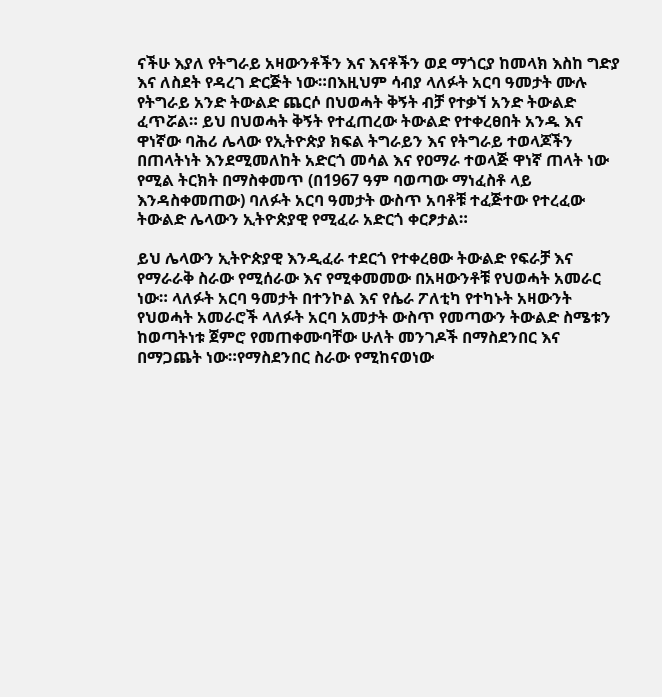ናችሁ እያለ የትግራይ አዛውንቶችን እና እናቶችን ወደ ማጎርያ ከመላክ እስከ ግድያ እና ለስደት የዳረገ ድርጅት ነው።በእዚህም ሳብያ ላለፉት አርባ ዓመታት ሙሉ የትግራይ አንድ ትውልድ ጨርሶ በህወሓት ቅኝት ብቻ የተቃኘ አንድ ትውልድ ፈጥሯል። ይህ በህወሓት ቅኝት የተፈጠረው ትውልድ የተቀረፀበት አንዱ እና ዋነኛው ባሕሪ ሌላው የኢትዮጵያ ክፍል ትግራይን እና የትግራይ ተወላጆችን በጠላትነት እንደሚመለከት አድርጎ መሳል እና የዐማራ ተወላጅ ዋነኛ ጠላት ነው የሚል ትርክት በማስቀመጥ (በ1967 ዓም ባወጣው ማነፈስቶ ላይ እንዳስቀመጠው) ባለፉት አርባ ዓመታት ውስጥ አባቶቹ ተፈጅተው የተረፈው ትውልድ ሌላውን ኢትዮጵያዊ የሚፈራ አድርጎ ቀርፆታል።

ይህ ሌላውን ኢትዮጵያዊ እንዲፈራ ተደርጎ የተቀረፀው ትውልድ የፍራቻ እና የማራራቅ ስራው የሚሰራው እና የሚቀመመው በአዛውንቶቹ የህወሓት አመራር ነው። ላለፉት አርባ ዓመታት በተንኮል እና የሴራ ፖለቲካ የተካኑት አዛውንት የህወሓት አመራሮች ላለፉት አርባ አመታት ውስጥ የመጣውን ትውልድ ስሜቱን ከወጣትነቱ ጀምሮ የመጠቀሙባቸው ሁለት መንገዶች በማስደንበር እና በማጋጨት ነው።የማስደንበር ስራው የሚከናወነው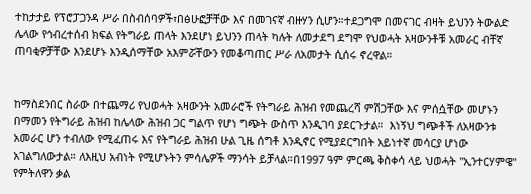ተከታታይ የፕሮፓጋንዳ ሥራ በስብሰባዎች፣በፅሁፎቻቸው እና በመገናኛ ብዙሃን ሲሆን።ተደጋግሞ በመናገር ብዛት ይህንን ትውልድ ሌላው የኅብረተሰብ ክፍል የትግራይ ጠላት እንደሆነ ይህንን ጠላት ካሉት ለመታደግ ደግሞ የህወሓት አዛውንቶቹ አመራር ብቸኛ ጠባቂዎቻቸው እንደሆኑ እንዲሰማቸው አእምሯቸውን የመቆጣጠር ሥራ ለአመታት ሲሰሩ ኖረዋል።


ከማስደንበር ስራው በተጨማሪ የህወሓት አዛውንት አመራሮች የትግራይ ሕዝብ የመጨረሻ ምሽጋቸው እና ምሰሷቸው መሆኑን በማመን የትግራይ ሕዝብ ከሌላው ሕዝብ ጋር ግልጥ የሆነ ግጭት ውስጥ እንዲገባ ያደርጉታል።  እነኝህ ግጭቶች ለአዛውንቱ አመራር ሆን ተብለው የሚፈጠሩ እና የትግራይ ሕዝብ ሁል ጊዜ ሰግቶ እንዲኖር የሚያደርግበት አይነተኛ መሳርያ ሆነው አገልግለውታል። ለእዚህ አብነት የሚሆኑትን ምሳሌዎች ማንሳት ይቻላል።በ1997 ዓም ምርጫ ቅስቀሳ ላይ ህወሓት ''ኢንተርሃምዌ'' የምትለዋን ቃል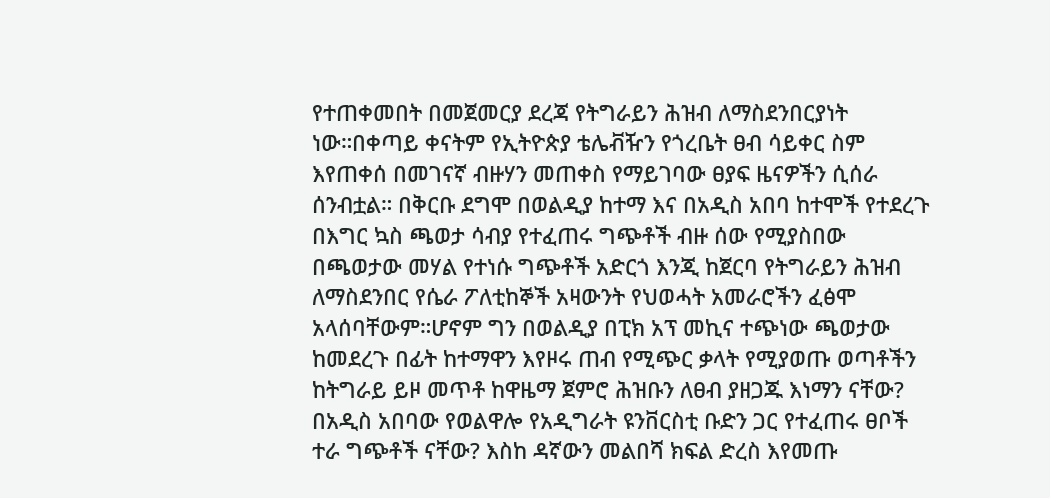የተጠቀመበት በመጀመርያ ደረጃ የትግራይን ሕዝብ ለማስደንበርያነት ነው።በቀጣይ ቀናትም የኢትዮጵያ ቴሌቭዥን የጎረቤት ፀብ ሳይቀር ስም እየጠቀሰ በመገናኛ ብዙሃን መጠቀስ የማይገባው ፀያፍ ዜናዎችን ሲሰራ ሰንብቷል። በቅርቡ ደግሞ በወልዲያ ከተማ እና በአዲስ አበባ ከተሞች የተደረጉ በእግር ኳስ ጫወታ ሳብያ የተፈጠሩ ግጭቶች ብዙ ሰው የሚያስበው በጫወታው መሃል የተነሱ ግጭቶች አድርጎ እንጂ ከጀርባ የትግራይን ሕዝብ ለማስደንበር የሴራ ፖለቲከኞች አዛውንት የህወሓት አመራሮችን ፈፅሞ አላሰባቸውም።ሆኖም ግን በወልዲያ በፒክ አፕ መኪና ተጭነው ጫወታው ከመደረጉ በፊት ከተማዋን እየዞሩ ጠብ የሚጭር ቃላት የሚያወጡ ወጣቶችን ከትግራይ ይዞ መጥቶ ከዋዜማ ጀምሮ ሕዝቡን ለፀብ ያዘጋጁ እነማን ናቸው? በአዲስ አበባው የወልዋሎ የአዲግራት ዩንቨርስቲ ቡድን ጋር የተፈጠሩ ፀቦች ተራ ግጭቶች ናቸው? እስከ ዳኛውን መልበሻ ክፍል ድረስ እየመጡ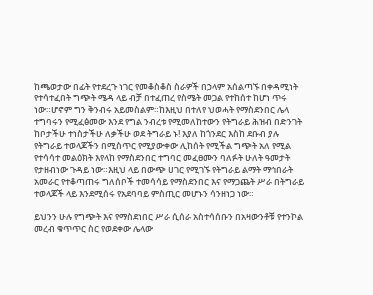ከጫወታው በፊት የተደረጉ ነገር የመቆስቆስ ስራዎች በኃላም አሰልጣኙ በቀዳሚነት የተሳተፈበት ግጭት ሜዳ ላይ ብቻ በተፈጠረ የስሜት መጋል የተከሰተ ከሆነ ጥሩ ነው።ሆኖም ግን ቅንብሩ አይመስልም።ከእዚህ በተለየ ህወሓት የማስደንበር ሌላ ተግባሩን የሚፈፅመው እንደ የግል ንብረቱ የሚመለከተውን የትግራይ ሕዝብ በድንገት ከቦታችሁ ተነስታችሁ ለቃችሁ ወደ ትግራይ ኑ! እያለ ከጎንደር እስከ ደቡብ ያሉ የትግራይ ተወላጆችን በሚስጥር የሚያውቀው ሊከሰት የሚችል ግጭት አለ የሚል የተሳሳተ መልዕክት እየላከ የማስደንበር ተግባር መፈፀሙን ባለፉት ሁለት ዓመታት የታዘብነው ጉዳይ ነው።እዚህ ላይ በውጭ ሀገር የሚገኙ የትግራይ ልማት ማኅበራት አመራር የተቆጣጠሩ ግለሰቦች ተመሳሳይ የማስደንበር እና የማጋጨት ሥራ በትግራይ ተወላጆች ላይ እንደሚሰሩ የአደባባይ ምስጢር መሆኑን ሳንዘነጋ ነው።

ይህንን ሁሉ የግጭት እና የማስደነበር ሥራ ሲሰራ አስተሳሰቡን በአዛውንቶቹ የተንኮል መረብ ቁጥጥር ስር የወደቀው ሌላው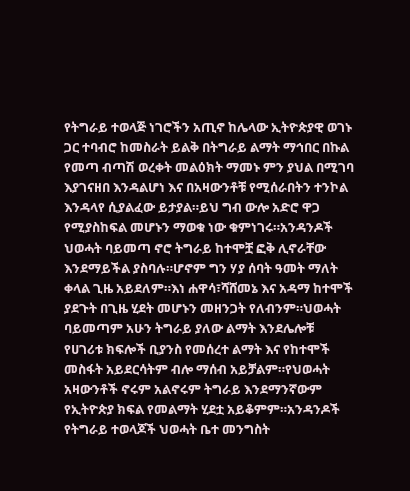የትግራይ ተወላጅ ነገሮችን አጢኖ ከሌላው ኢትዮጵያዊ ወገኑ ጋር ተባብሮ ከመስራት ይልቅ በትግራይ ልማት ማኅበር በኩል የመጣ ብጣሽ ወረቀት መልዕክት ማመኑ ምን ያህል በሚገባ እያገናዘበ እንዳልሆነ እና በአዛውንቶቹ የሚሰራበትን ተንኮል እንዳላየ ሲያልፈው ይታያል።ይህ ግብ ውሎ አድሮ ዋጋ የሚያስከፍል መሆኑን ማወቁ ነው ቁምነገሩ።አንዳንዶች ህወሓት ባይመጣ ኖሮ ትግራይ ከተሞቿ ፎቅ ሊኖራቸው እንደማይችል ያስባሉ።ሆኖም ግን ሃያ ሰባት ዓመት ማለት ቀላል ጊዜ አይደለም።እነ ሐዋሳ፣ሻሸመኔ እና አዳማ ከተሞች ያደጉት በጊዜ ሂደት መሆኑን መዘንጋት የለብንም።ህወሓት ባይመጣም አሁን ትግራይ ያለው ልማት እንደሌሎቹ የሀገሪቱ ክፍሎች ቢያንስ የመሰረተ ልማት እና የከተሞች መስፋት አይደርሳትም ብሎ ማሰብ አይቻልም።የህወሓት አዛውንቶች ኖሩም አልኖሩም ትግራይ እንደማንኛውም የኢትዮጵያ ክፍል የመልማት ሂደቷ አይቆምም።አንዳንዶች የትግራይ ተወላጆች ህወሓት ቤተ መንግስት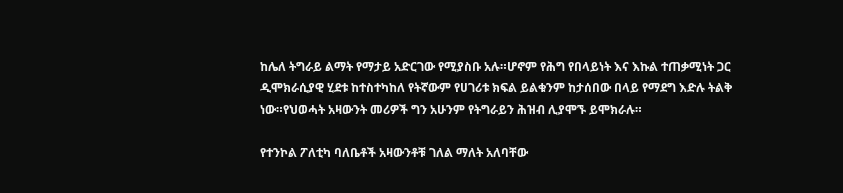ከሌለ ትግራይ ልማት የማታይ አድርገው የሚያስቡ አሉ።ሆኖም የሕግ የበላይነት እና እኩል ተጠቃሚነት ጋር ዲሞክራሲያዊ ሂደቱ ከተስተካከለ የትኛውም የሀገሪቱ ክፍል ይልቁንም ከታሰበው በላይ የማደግ እድሉ ትልቅ ነው።የህወሓት አዛውንት መሪዎች ግን አሁንም የትግራይን ሕዝብ ሊያሞኙ ይሞክራሉ።

የተንኮል ፖለቲካ ባለቤቶች አዛውንቶቹ ገለል ማለት አለባቸው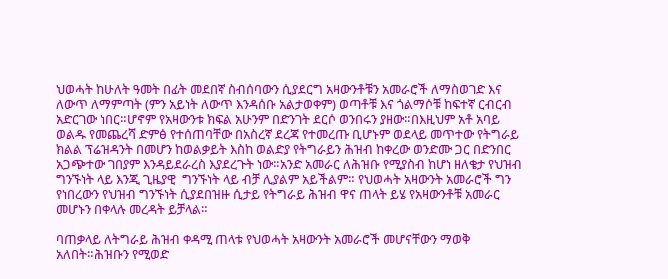ህወሓት ከሁለት ዓመት በፊት መደበኛ ስብሰባውን ሲያደርግ አዛውንቶቹን አመራሮች ለማስወገድ እና ለውጥ ለማምጣት (ምን አይነት ለውጥ እንዳሰቡ አልታወቀም) ወጣቶቹ እና ጎልማሶቹ ከፍተኛ ርብርብ አድርገው ነበር።ሆኖም የአዛውንቱ ክፍል አሁንም በድንገት ደርሶ ወንበሩን ያዘው።በእዚህም አቶ አባይ ወልዱ የመጨረሻ ድምፅ የተሰጠባቸው በአስረኛ ደረጃ የተመረጡ ቢሆኑም ወደላይ መጥተው የትግራይ ክልል ፕሬዝዳንት በመሆን ከወልቃይት እስከ ወልድያ የትግራይን ሕዝብ ከቀረው ወንድሙ ጋር በድንበር አጋጭተው ገበያም እንዳይደራረስ እያደረጉት ነው።አንድ አመራር ለሕዝቡ የሚያስብ ከሆነ ዘለቄታ የህዝብ ግንኙነት ላይ እንጂ ጊዜያዊ  ግንኙነት ላይ ብቻ ሊያልም አይችልም። የህወሓት አዛውንት አመራሮች ግን የነበረውን የህዝብ ግንኙነት ሲያደበዝዙ ሲታይ የትግራይ ሕዝብ ዋና ጠላት ይሄ የአዛውንቶቹ አመራር መሆኑን በቀላሉ መረዳት ይቻላል።

ባጠቃላይ ለትግራይ ሕዝብ ቀዳሚ ጠላቱ የህወሓት አዛውንት አመራሮች መሆናቸውን ማወቅ አለበት።ሕዝቡን የሚወድ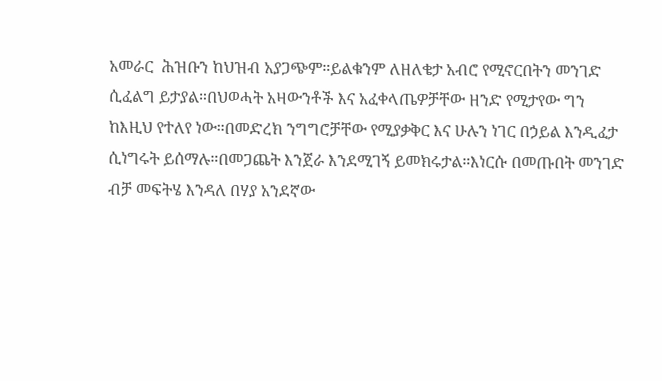አመራር  ሕዝቡን ከህዝብ አያጋጭም።ይልቁንም ለዘለቄታ አብሮ የሚኖርበትን መንገድ ሲፈልግ ይታያል።በህወሓት አዛውንቶች እና አፈቀላጤዎቻቸው ዘንድ የሚታየው ግን ከእዚህ የተለየ ነው።በመድረክ ንግግሮቻቸው የሚያቃቅር እና ሁሉን ነገር በኃይል እንዲፈታ ሲነግሩት ይሰማሉ።በመጋጨት እንጀራ እንደሚገኝ ይመክሩታል።እነርሱ በመጡበት መንገድ ብቻ መፍትሄ እንዳለ በሃያ አንደኛው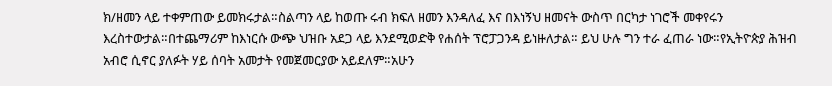ክ/ዘመን ላይ ተቀምጠው ይመክሩታል።ስልጣን ላይ ከወጡ ሩብ ክፍለ ዘመን እንዳለፈ እና በእነኝህ ዘመናት ውስጥ በርካታ ነገሮች መቀየሩን እረስተውታል።በተጨማሪም ከእነርሱ ውጭ ህዝቡ አደጋ ላይ እንደሚወድቅ የሐሰት ፕሮፓጋንዳ ይነዙለታል። ይህ ሁሉ ግን ተራ ፈጠራ ነው።የኢትዮጵያ ሕዝብ አብሮ ሲኖር ያለፉት ሃይ ሰባት አመታት የመጀመርያው አይደለም።አሁን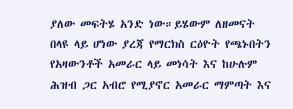ያለው መፍትሄ አንድ ነው።ይሄውም ለዘመናት በላዩ ላይ ሆነው ያረጃ የማርክስ ርዕዮት የጫኑበትን  የአዛውንቶች አመራር ላይ መነሳት እና ከሁሉም ሕዝብ ጋር አብሮ የሚያኖር አመራር ማምጣት እና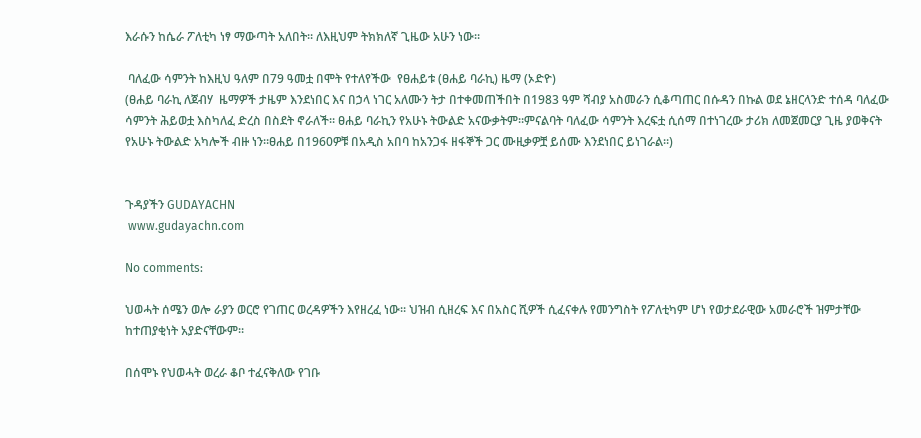እራሱን ከሴራ ፖለቲካ ነፃ ማውጣት አለበት። ለእዚህም ትክክለኛ ጊዜው አሁን ነው።

 ባለፈው ሳምንት ከእዚህ ዓለም በ79 ዓመቷ በሞት የተለየችው  የፀሐይቱ (ፀሐይ ባራኪ) ዜማ (ኦድዮ)
(ፀሐይ ባራኪ ለጀብሃ  ዜማዎች ታዜም እንደነበር እና በኃላ ነገር አለሙን ትታ በተቀመጠችበት በ1983 ዓም ሻብያ አስመራን ሲቆጣጠር በሱዳን በኩል ወደ ኔዘርላንድ ተሰዳ ባለፈው ሳምንት ሕይወቷ እስካለፈ ድረስ በስደት ኖራለች። ፀሐይ ባራኪን የአሁኑ ትውልድ አናውቃትም።ምናልባት ባለፈው ሳምንት እረፍቷ ሲሰማ በተነገረው ታሪክ ለመጀመርያ ጊዜ ያወቅናት የአሁኑ ትውልድ አካሎች ብዙ ነን።ፀሐይ በ1960ዎቹ በአዲስ አበባ ከአንጋፋ ዘፋኞች ጋር ሙዚቃዎቿ ይሰሙ እንደነበር ይነገራል።)


ጉዳያችን GUDAYACHN
 www.gudayachn.com

No comments:

ህወሓት ሰሜን ወሎ ራያን ወርሮ የገጠር ወረዳዎችን እየዘረፈ ነው። ህዝብ ሲዘረፍ እና በአስር ሺዎች ሲፈናቀሉ የመንግስት የፖለቲካም ሆነ የወታደራዊው አመራሮች ዝምታቸው ከተጠያቂነት አያድናቸውም።

በሰሞኑ የህወሓት ወረራ ቆቦ ተፈናቅለው የገቡ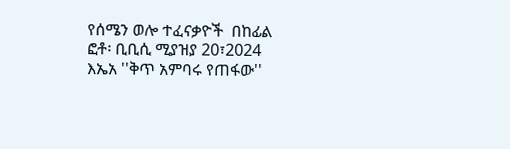የሰሜን ወሎ ተፈናቃዮች  በከፊል ፎቶ፡ ቢቢሲ ሚያዝያ 20፣2024 እኤአ ''ቅጥ አምባሩ የጠፋው''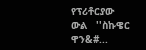የፕሪቶርያው ውል   ''ስኩዌር ዋን&#...